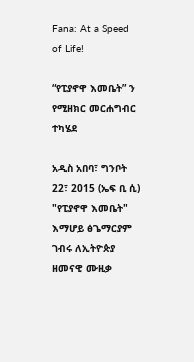Fana: At a Speed of Life!

“የፒያኖዋ እመቤት” ን የሚዘክር መርሐግብር ተካሄደ

አዲስ አበባ፣ ግንቦት 22፣ 2015 (ኤፍ ቢ ሲ) "የፒያኖዋ እመቤት" እማሆይ ፅጌማርያም ገብሩ ለኢትዮጵያ ዘመናዊ ሙዚቃ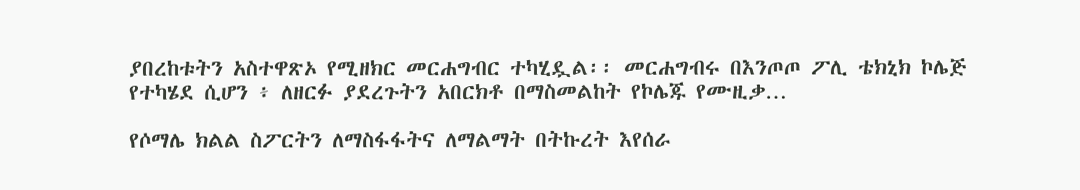ያበረከቱትን አስተዋጽኦ የሚዘክር መርሐግብር ተካሂዷል፡፡ መርሐግብሩ በእንጦጦ ፖሊ ቴክኒክ ኮሌጅ የተካሄደ ሲሆን ፥ ለዘርፉ ያደረጉትን አበርክቶ በማስመልከት የኮሌጁ የሙዚቃ…

የሶማሌ ክልል ስፖርትን ለማስፋፋትና ለማልማት በትኩረት እየሰራ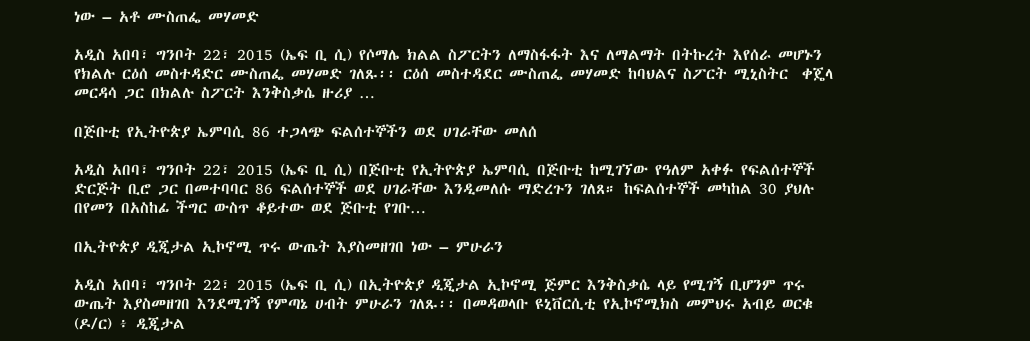ነው – አቶ ሙስጠፌ መሃመድ

አዲስ አበባ፣ ግንቦት 22፣ 2015 (ኤፍ ቢ ሲ) የሶማሌ ክልል ስፖርትን ለማስፋፋት እና ለማልማት በትኩረት እየሰራ መሆኑን የክልሉ ርዕሰ መስተዳድር ሙስጠፌ መሃመድ ገለጹ፡፡ ርዕሰ መስተዳደር ሙስጠፌ መሃመድ ከባህልና ስፖርት ሚኒስትር  ቀጄላ መርዳሳ ጋር በክልሉ ስፖርት እንቅስቃሴ ዙሪያ …

በጅቡቲ የኢትዮጵያ ኤምባሲ 86 ተጋላጭ ፍልሰተኞችን ወደ ሀገራቸው መለሰ

አዲስ አበባ፣ ግንቦት 22፣ 2015 (ኤፍ ቢ ሲ) በጅቡቲ የኢትዮጵያ ኤምባሲ በጅቡቲ ከሚገኘው የዓለም አቀፉ የፍልሰተኞች ድርጅት ቢሮ ጋር በመተባባር 86 ፍልሰተኞች ወደ ሀገራቸው እንዲመለሱ ማድረጉን ገለጸ። ከፍልሰተኞች መካከል 30 ያህሉ በየመን በአስከፊ ችግር ውስጥ ቆይተው ወደ ጅቡቲ የገቡ…

በኢትዮጵያ ዲጂታል ኢኮኖሚ ጥሩ ውጤት እያስመዘገበ ነው – ምሁራን

አዲስ አበባ፣ ግንቦት 22፣ 2015 (ኤፍ ቢ ሲ) በኢትዮጵያ ዲጂታል ኢኮኖሚ ጅምር እንቅስቃሴ ላይ የሚገኝ ቢሆንም ጥሩ ውጤት እያስመዘገበ እንደሚገኝ የምጣኔ ሀብት ምሁራን ገለጹ፡፡ በመዳወላቡ ዩኒቨርሲቲ የኢኮኖሚክስ መምህሩ አብይ ወርቁ (ዶ/ር) ፥ ዲጂታል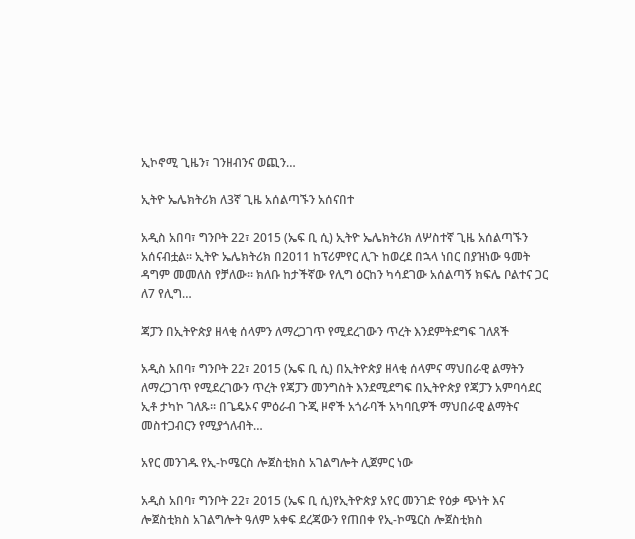ኢኮኖሚ ጊዜን፣ ገንዘብንና ወጪን…

ኢትዮ ኤሌክትሪክ ለ3ኛ ጊዜ አሰልጣኙን አሰናበተ

አዲስ አበባ፣ ግንቦት 22፣ 2015 (ኤፍ ቢ ሲ) ኢትዮ ኤሌክትሪክ ለሦስተኛ ጊዜ አሰልጣኙን አሰናብቷል፡፡ ኢትዮ ኤሌክትሪክ በ2011 ከፕሪምየር ሊጉ ከወረደ በኋላ ነበር በያዝነው ዓመት ዳግም መመለስ የቻለው። ክለቡ ከታችኛው የሊግ ዕርከን ካሳደገው አሰልጣኝ ክፍሌ ቦልተና ጋር ለ7 የሊግ…

ጃፓን በኢትዮጵያ ዘላቂ ሰላምን ለማረጋገጥ የሚደረገውን ጥረት እንደምትደግፍ ገለጸች

አዲስ አበባ፣ ግንቦት 22፣ 2015 (ኤፍ ቢ ሲ) በኢትዮጵያ ዘላቂ ሰላምና ማህበራዊ ልማትን ለማረጋገጥ የሚደረገውን ጥረት የጃፓን መንግስት እንደሚደግፍ በኢትዮጵያ የጃፓን አምባሳደር ኢቶ ታካኮ ገለጹ። በጌዴኦና ምዕራብ ጉጂ ዞኖች አጎራባች አካባቢዎች ማህበራዊ ልማትና መስተጋብርን የሚያጎለብት…

አየር መንገዱ የኢ-ኮሜርስ ሎጀስቲክስ አገልግሎት ሊጀምር ነው

አዲስ አበባ፣ ግንቦት 22፣ 2015 (ኤፍ ቢ ሲ)የኢትዮጵያ አየር መንገድ የዕቃ ጭነት እና ሎጀስቲክስ አገልግሎት ዓለም አቀፍ ደረጃውን የጠበቀ የኢ-ኮሜርስ ሎጀስቲክስ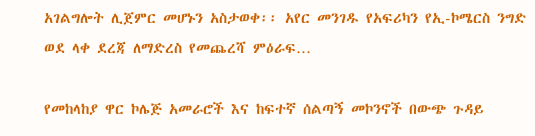አገልግሎት ሊጀምር መሆኑን አስታወቀ፡፡ አየር መንገዱ የአፍሪካን የኢ-ኮሜርስ ንግድ ወደ ላቀ ደረጃ ለማድረስ የመጨረሻ ምዕራፍ…

የመከላከያ ዋር ኮሌጅ አመራሮች እና ከፍተኛ ሰልጣኝ መኮንኖች በውጭ ጉዳይ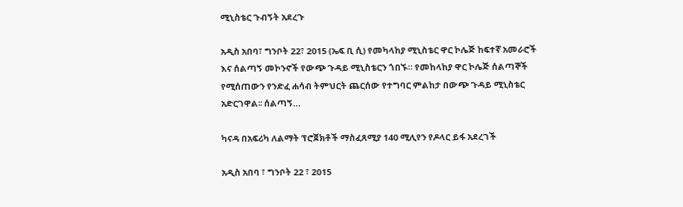ሚኒስቴር ጉብኝት አደረጉ

አዲስ አበባ፣ ግንቦት 22፣ 2015 (ኤፍ ቢ ሲ) የመካላከያ ሚኒስቴር ዋር ኮሌጅ ከፍተኛ አመራሮች እና ሰልጣኝ መኮንኖች የውጭ ጉዳይ ሚኒስቴርን ጎበኙ። የመከላከያ ዋር ኮሌጅ ሰልጣኞች የሚሰጠውን የንድፈ ሐሳብ ትምህርት ጨርሰው የተግባር ምልከታ በውጭ ጉዳይ ሚኒስቴር አድርገዋል፡፡ ሰልጣኝ…

ካናዳ በአፍሪካ ለልማት ፕሮጀክቶች ማስፈጸሚያ 140 ሚሊየን የዶላር ይፋ አደረገች

አዲስ አበባ ፣ ግንቦት 22 ፣ 2015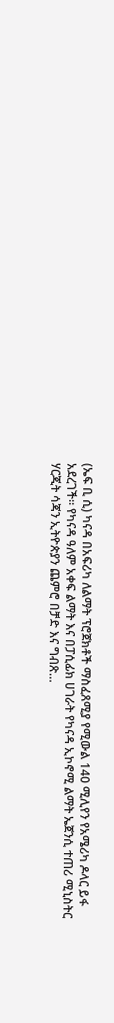(ኤፍ ቢ ሲ) ካናዳ በአፍሪካ ለልማት ፕሮጀክቶች ማስፈጸሚያ የሚውል 140 ሚሊየን የአሜሪካ ዶላር ይፋ አደረገች። የካናዳ ዓለም አቀፍ ልማት እና በፓሲፊክ ሀገራት የካናዳ ኢኮኖሚ ልማት ኤጀንሲ ተጠሪ ሚኒስትር ሃርጂት ሳጃን ኢትዮጵያን ጨምሮ በቻድ እና ግብጽ…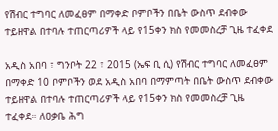የሽብር ተግባር ለመፈፀም በማቀድ ቦምቦችን በቤት ውስጥ ደብቀው ተይዘዋል በተባሉ ተጠርጣሪዎች ላይ የ15ቀን ክስ የመመስረቻ ጊዜ ተፈቀደ

አዲስ አበባ ፣ ግንቦት 22 ፣ 2015 (ኤፍ ቢ ሲ) የሽብር ተግባር ለመፈፀም በማቀድ 10 ቦምቦችን ወደ አዲስ አበባ በማምጣት በቤት ውስጥ ደብቀው ተይዘዋል በተባሉ ተጠርጣሪዎች ላይ የ15ቀን ክስ የመመስረቻ ጊዜ ተፈቀደ። ለዐቃቤ ሕግ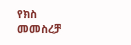የክስ መመስረቻ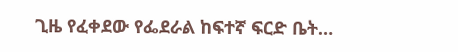ጊዜ የፈቀደው የፌደራል ከፍተኛ ፍርድ ቤት…